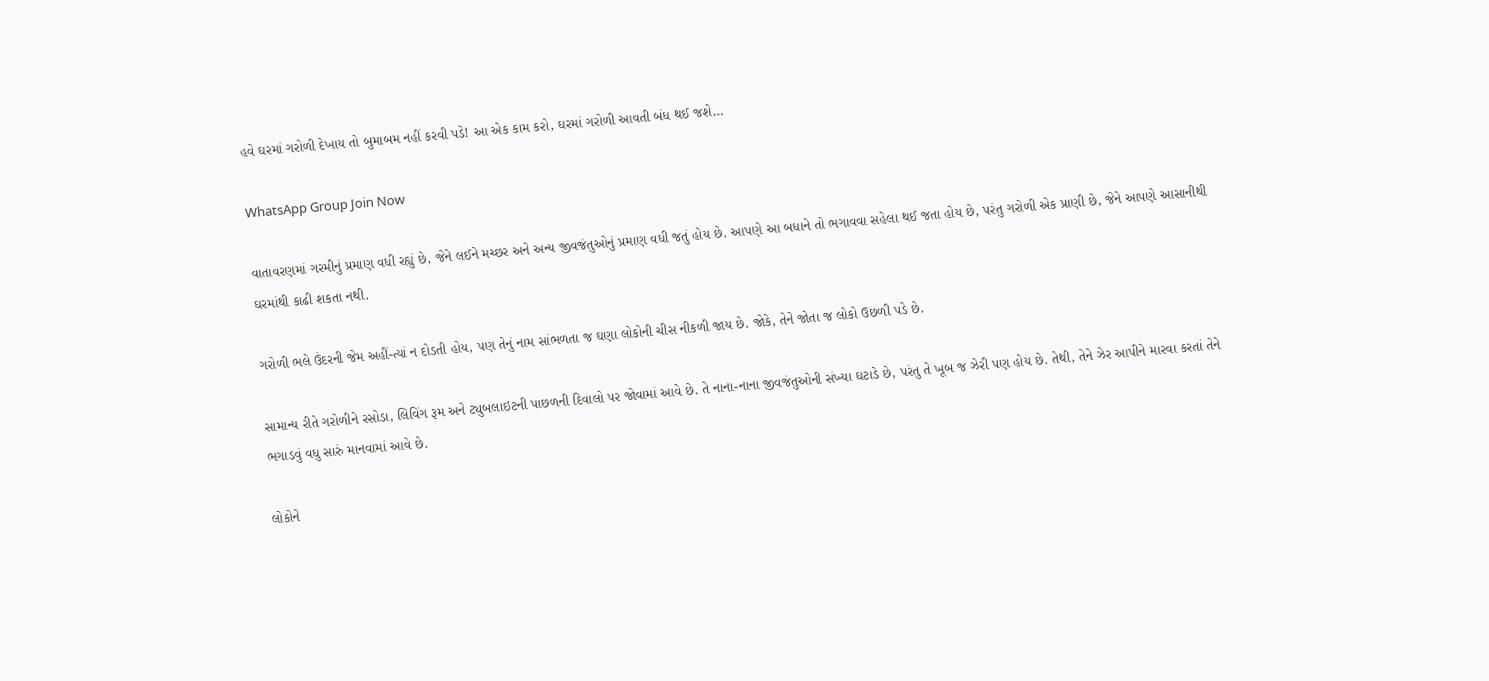હવે ઘરમાં ગરોળી દેખાય તો બુમાબમ નહીં કરવી પડે! આ એક કામ કરો, ઘરમાં ગરોળી આવતી બંધ થઈ જશે…

WhatsApp Group Join Now

વાતાવરણમાં ગરમીનું પ્રમાણ વધી રહ્યું છે, જેને લઈને મચ્છર અને અન્ય જીવજંતુઓનું પ્રમાણ વધી જતું હોય છે. આપણે આ બધાને તો ભગાવવા સહેલા થઈ જતા હોય છે, પરંતુ ગરોળી એક પ્રાણી છે, જેને આપણે આસાનીથી ઘરમાંથી કાઢી શકતા નથી.

ગરોળી ભલે ઉંદરની જેમ અહીં-ત્યાં ન દોડતી હોય, પણ તેનું નામ સાંભળતા જ ઘણા લોકોની ચીસ નીકળી જાય છે. જોકે, તેને જોતા જ લોકો ઉછળી પડે છે.

સામાન્ય રીતે ગરોળીને રસોડા, લિવિંગ રૂમ અને ટ્યુબલાઇટની પાછળની દિવાલો પર જોવામાં આવે છે. તે નાના-નાના જીવજંતુઓની સંખ્યા ઘટાડે છે, પરંતુ તે ખૂબ જ ઝેરી પણ હોય છે. તેથી, તેને ઝેર આપીને મારવા કરતાં તેને ભગાડવું વધુ સારું માનવામાં આવે છે.

લોકોને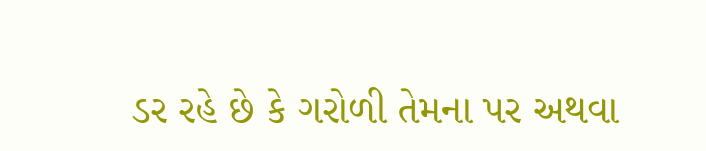ડર રહે છે કે ગરોળી તેમના પર અથવા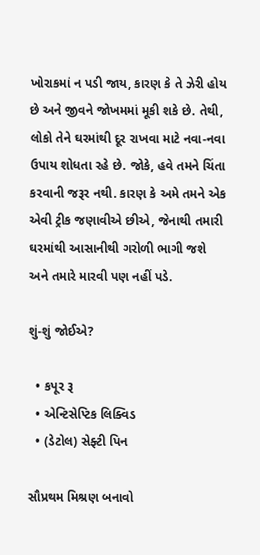ખોરાકમાં ન પડી જાય, કારણ કે તે ઝેરી હોય છે અને જીવને જોખમમાં મૂકી શકે છે. તેથી, લોકો તેને ઘરમાંથી દૂર રાખવા માટે નવા-નવા ઉપાય શોધતા રહે છે. જોકે, હવે તમને ચિંતા કરવાની જરૂર નથી. કારણ કે અમે તમને એક એવી ટ્રીક જણાવીએ છીએ, જેનાથી તમારી ઘરમાંથી આસાનીથી ગરોળી ભાગી જશે અને તમારે મારવી પણ નહીં પડે.

શું-શું જોઈએ?

  • કપૂર રૂ
  • એન્ટિસેપ્ટિક લિક્વિડ
  • (ડેટોલ) સેફ્ટી પિન

સૌપ્રથમ મિશ્રણ બનાવો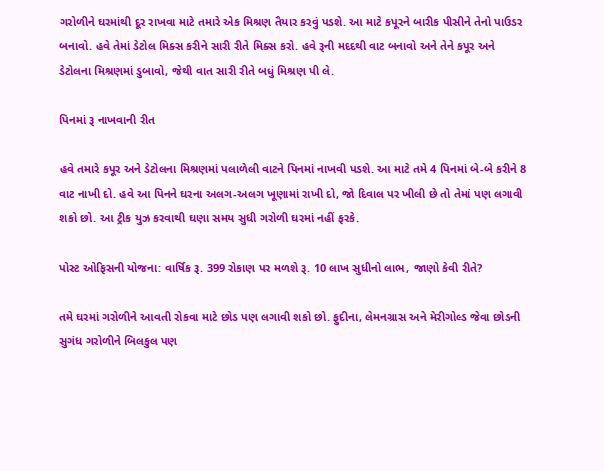ગરોળીને ઘરમાંથી દૂર રાખવા માટે તમારે એક મિશ્રણ તૈયાર કરવું પડશે. આ માટે કપૂરને બારીક પીસીને તેનો પાઉડર બનાવો. હવે તેમાં ડેટોલ મિક્સ કરીને સારી રીતે મિક્સ કરો. હવે રૂની મદદથી વાટ બનાવો અને તેને કપૂર અને ડેટોલના મિશ્રણમાં ડુબાવો, જેથી વાત સારી રીતે બધું મિશ્રણ પી લે.

પિનમાં રૂ નાખવાની રીત

હવે તમારે કપૂર અને ડેટોલના મિશ્રણમાં પલાળેલી વાટને પિનમાં નાખવી પડશે. આ માટે તમે 4 પિનમાં બે-બે કરીને 8 વાટ નાખી દો. હવે આ પિનને ઘરના અલગ-અલગ ખૂણામાં રાખી દો, જો દિવાલ પર ખીલી છે તો તેમાં પણ લગાવી શકો છો. આ ટ્રીક યુઝ કરવાથી ઘણા સમય સુધી ગરોળી ઘરમાં નહીં ફરકે.

પોસ્ટ ઓફિસની યોજના: વાર્ષિક રૂ. 399 રોકાણ પર મળશે રૂ. 10 લાખ સુધીનો લાભ, જાણો કેવી રીતે?

તમે ઘરમાં ગરોળીને આવતી રોકવા માટે છોડ પણ લગાવી શકો છો. ફુદીના, લેમનગ્રાસ અને મેરીગોલ્ડ જેવા છોડની સુગંધ ગરોળીને બિલકુલ પણ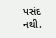પસંદ નથી.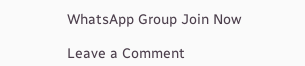WhatsApp Group Join Now

Leave a Comment